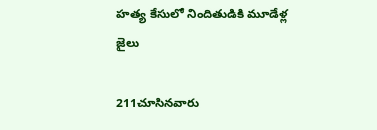హత్య కేసులో నిందితుడికి మూడేళ్ల జైలు

211చూసినవారు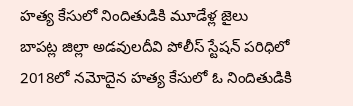హత్య కేసులో నిందితుడికి మూడేళ్ల జైలు
బాపట్ల జిల్లా అడవులదీవి పోలీస్ స్టేషన్ పరిధిలో 2018లో నమోదైన హత్య కేసులో ఓ నిందితుడికి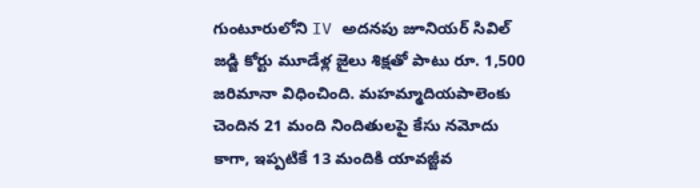గుంటూరులోని IV అదనపు జూనియర్ సివిల్ జడ్జి కోర్టు మూడేళ్ల జైలు శిక్షతో పాటు రూ. 1,500 జరిమానా విధించింది. మహమ్మాదియపాలెంకు చెందిన 21 మంది నిందితులపై కేసు నమోదు కాగా, ఇప్పటికే 13 మందికి యావజ్జీవ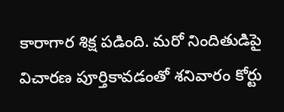కారాగార శిక్ష పడింది. మరో నిందితుడిపై విచారణ పూర్తికావడంతో శనివారం కోర్టు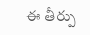ఈ తీర్పు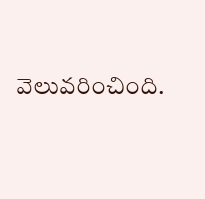వెలువరించింది.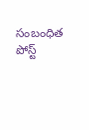సంబంధిత పోస్ట్